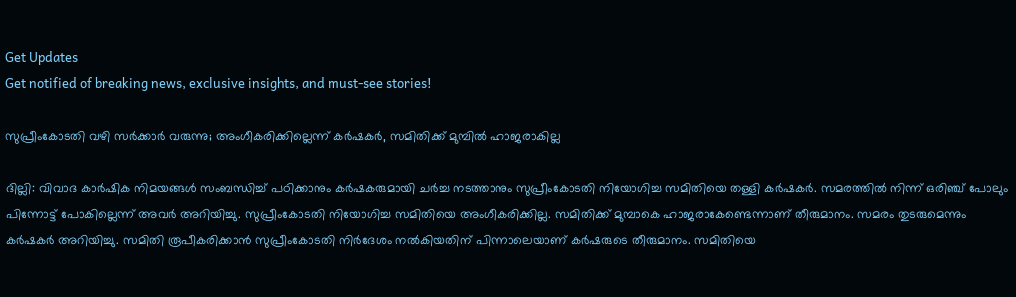Get Updates
Get notified of breaking news, exclusive insights, and must-see stories!

സുപ്രീംകോടതി വഴി സര്‍ക്കാര്‍ വരുന്നു; അംഗീകരിക്കില്ലെന്ന് കര്‍ഷകര്‍, സമിതിക്ക് മുമ്പില്‍ ഹാജരാകില്ല

ദില്ലി: വിവാദ കാര്‍ഷിക നിമയങ്ങള്‍ സംബന്ധിച്ച് പഠിക്കാനും കര്‍ഷകരുമായി ചര്‍ച്ച നടത്താനും സുപ്രീംകോടതി നിയോഗിച്ച സമിതിയെ തള്ളി കര്‍ഷകര്‍. സമരത്തില്‍ നിന്ന് ഒരിഞ്ച് പോലും പിന്നോട്ട് പോകില്ലെന്ന് അവര്‍ അറിയിച്ചു. സുപ്രീംകോടതി നിയോഗിച്ച സമിതിയെ അംഗീകരിക്കില്ല. സമിതിക്ക് മുമ്പാകെ ഹാജരാകേണ്ടെന്നാണ് തീരുമാനം. സമരം തുടരുമെന്നും കര്‍ഷകര്‍ അറിയിച്ചു. സമിതി രൂപീകരിക്കാന്‍ സുപ്രീംകോടതി നിര്‍ദേശം നല്‍കിയതിന് പിന്നാലെയാണ് കര്‍ഷരുടെ തീരുമാനം. സമിതിയെ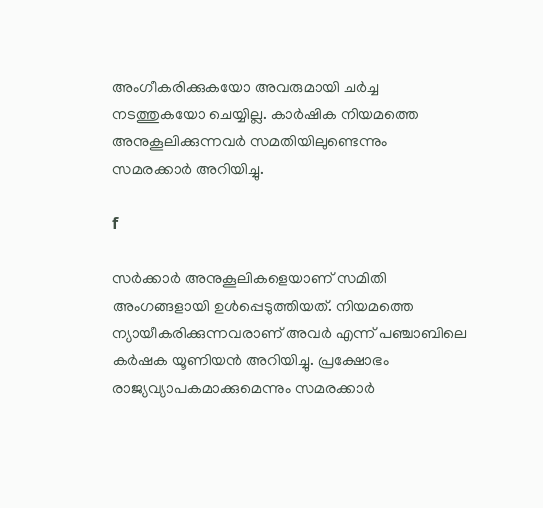അംഗീകരിക്കുകയോ അവരുമായി ചര്‍ച്ച നടത്തുകയോ ചെയ്യില്ല. കാര്‍ഷിക നിയമത്തെ അനുകൂലിക്കുന്നവര്‍ സമതിയിലുണ്ടെന്നും സമരക്കാര്‍ അറിയിച്ചു.

f

സര്‍ക്കാര്‍ അനുകൂലികളെയാണ് സമിതി അംഗങ്ങളായി ഉള്‍പ്പെടുത്തിയത്. നിയമത്തെ ന്യായീകരിക്കുന്നവരാണ് അവര്‍ എന്ന് പഞ്ചാബിലെ കര്‍ഷക യൂണിയന്‍ അറിയിച്ചു. പ്രക്ഷോഭം രാജ്യവ്യാപകമാക്കുമെന്നും സമരക്കാര്‍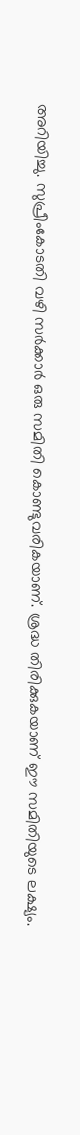അറിയിച്ചു. സുപ്രീംകോടതി വഴി സര്‍ക്കാര്‍ ഒരു സമിതി കൊണ്ടുവരികയാണ്. ശ്രദ്ധ തിരിക്കുകയാണ് ഈ സമിതിയുടെ ലക്ഷ്യം.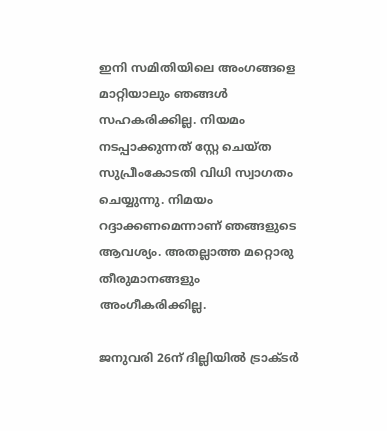ഇനി സമിതിയിലെ അംഗങ്ങളെ മാറ്റിയാലും ഞങ്ങള്‍ സഹകരിക്കില്ല. നിയമം നടപ്പാക്കുന്നത് സ്റ്റേ ചെയ്ത സുപ്രീംകോടതി വിധി സ്വാഗതം ചെയ്യുന്നു. നിമയം റദ്ദാക്കണമെന്നാണ് ഞങ്ങളുടെ ആവശ്യം. അതല്ലാത്ത മറ്റൊരു തീരുമാനങ്ങളും അംഗീകരിക്കില്ല.

ജനുവരി 26ന് ദില്ലിയില്‍ ട്രാക്ടര്‍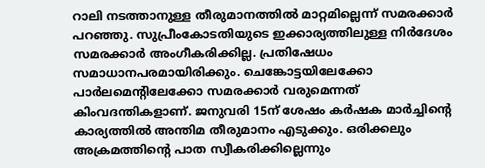റാലി നടത്താനുള്ള തീരുമാനത്തില്‍ മാറ്റമില്ലെന്ന് സമരക്കാര്‍ പറഞ്ഞു. സുപ്രീംകോടതിയുടെ ഇക്കാര്യത്തിലുള്ള നിര്‍ദേശം സമരക്കാര്‍ അംഗീകരിക്കില്ല. പ്രതിഷേധം സമാധാനപരമായിരിക്കും. ചെങ്കോട്ടയിലേക്കോ പാര്‍ലമെന്റിലേക്കോ സമരക്കാര്‍ വരുമെന്നത് കിംവദന്തികളാണ്. ജനുവരി 15ന് ശേഷം കര്‍ഷക മാര്‍ച്ചിന്റെ കാര്യത്തില്‍ അന്തിമ തീരുമാനം എടുക്കും. ഒരിക്കലും അക്രമത്തിന്റെ പാത സ്വീകരിക്കില്ലെന്നും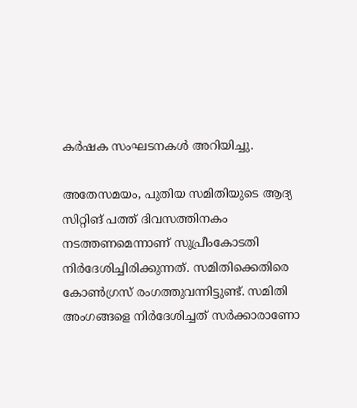കര്‍ഷക സംഘടനകള്‍ അറിയിച്ചു.

അതേസമയം, പുതിയ സമിതിയുടെ ആദ്യ സിറ്റിങ് പത്ത് ദിവസത്തിനകം നടത്തണമെന്നാണ് സുപ്രീംകോടതി നിര്‍ദേശിച്ചിരിക്കുന്നത്. സമിതിക്കെതിരെ കോണ്‍ഗ്രസ് രംഗത്തുവന്നിട്ടുണ്ട്. സമിതി അംഗങ്ങളെ നിര്‍ദേശിച്ചത് സര്‍ക്കാരാണോ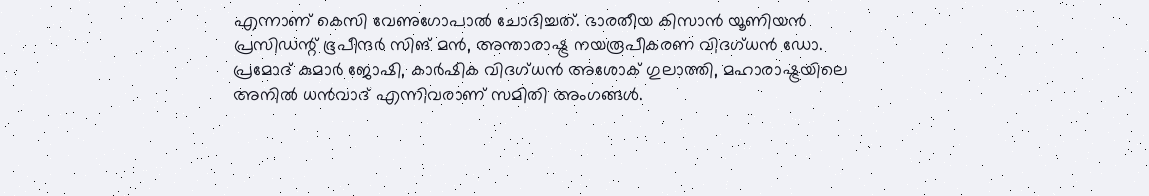എന്നാണ് കെസി വേണുഗോപാല്‍ ചോദിച്ചത്. ഭാരതീയ കിസാന്‍ യൂണിയന്‍ പ്രസിഡന്റ് ഭൂപീന്ദര്‍ സിങ് മന്‍, അന്താരാഷ്ട്ര നയരൂപീകരണ വിദഗ്ധന്‍ ഡോ. പ്രമോദ് കുമാര്‍ ജോഷി, കാര്‍ഷിക വിദഗ്ധന്‍ അശോക് ഗുലാത്തി, മഹാരാഷ്ട്രയിലെ അനില്‍ ധന്‍വാദ് എന്നിവരാണ് സമിതി അംഗങ്ങള്‍.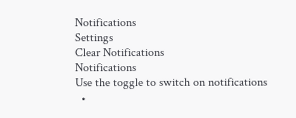Notifications
Settings
Clear Notifications
Notifications
Use the toggle to switch on notifications
  •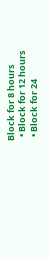Block for 8 hours
  • Block for 12 hours
  • Block for 24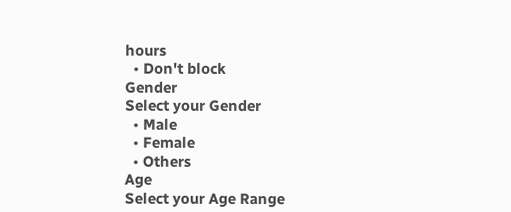hours
  • Don't block
Gender
Select your Gender
  • Male
  • Female
  • Others
Age
Select your Age Range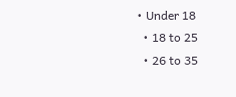• Under 18
  • 18 to 25
  • 26 to 35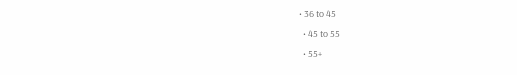• 36 to 45
  • 45 to 55
  • 55+